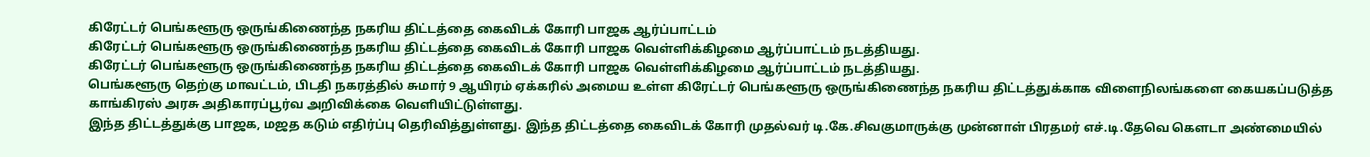கிரேட்டர் பெங்களூரு ஒருங்கிணைந்த நகரிய திட்டத்தை கைவிடக் கோரி பாஜக ஆர்ப்பாட்டம்
கிரேட்டர் பெங்களூரு ஒருங்கிணைந்த நகரிய திட்டத்தை கைவிடக் கோரி பாஜக வெள்ளிக்கிழமை ஆர்ப்பாட்டம் நடத்தியது.
கிரேட்டர் பெங்களூரு ஒருங்கிணைந்த நகரிய திட்டத்தை கைவிடக் கோரி பாஜக வெள்ளிக்கிழமை ஆர்ப்பாட்டம் நடத்தியது.
பெங்களூரு தெற்கு மாவட்டம், பிடதி நகரத்தில் சுமார் 9 ஆயிரம் ஏக்கரில் அமைய உள்ள கிரேட்டர் பெங்களூரு ஒருங்கிணைந்த நகரிய திட்டத்துக்காக விளைநிலங்களை கையகப்படுத்த காங்கிரஸ் அரசு அதிகாரப்பூர்வ அறிவிக்கை வெளியிட்டுள்ளது.
இந்த திட்டத்துக்கு பாஜக, மஜத கடும் எதிர்ப்பு தெரிவித்துள்ளது. இந்த திட்டத்தை கைவிடக் கோரி முதல்வர் டி.கே.சிவகுமாருக்கு முன்னாள் பிரதமர் எச்.டி.தேவெ கௌடா அண்மையில்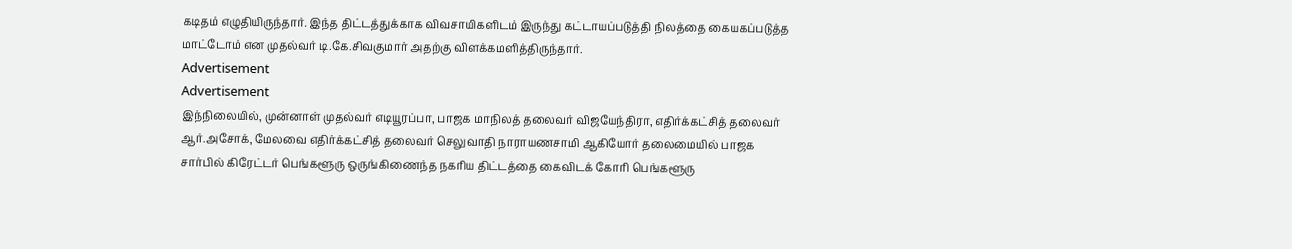கடிதம் எழுதியிருந்தார். இந்த திட்டத்துக்காக விவசாயிகளிடம் இருந்து கட்டாயப்படுத்தி நிலத்தை கையகப்படுத்த மாட்டோம் என முதல்வர் டி.கே.சிவகுமார் அதற்கு விளக்கமளித்திருந்தார்.
Advertisement
Advertisement
இந்நிலையில், முன்னாள் முதல்வர் எடியூரப்பா, பாஜக மாநிலத் தலைவர் விஜயேந்திரா, எதிர்க்கட்சித் தலைவர் ஆர்.அசோக், மேலவை எதிர்க்கட்சித் தலைவர் செலுவாதி நாராயணசாமி ஆகியோர் தலைமையில் பாஜக சார்பில் கிரேட்டர் பெங்களூரு ஒருங்கிணைந்த நகரிய திட்டத்தை கைவிடக் கோரி பெங்களூரு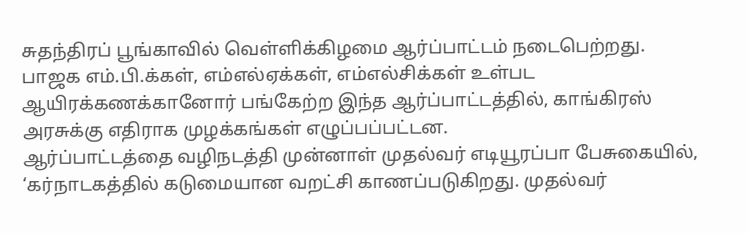சுதந்திரப் பூங்காவில் வெள்ளிக்கிழமை ஆர்ப்பாட்டம் நடைபெற்றது.
பாஜக எம்.பி.க்கள், எம்எல்ஏக்கள், எம்எல்சிக்கள் உள்பட ஆயிரக்கணக்கானோர் பங்கேற்ற இந்த ஆர்ப்பாட்டத்தில், காங்கிரஸ் அரசுக்கு எதிராக முழக்கங்கள் எழுப்பப்பட்டன.
ஆர்ப்பாட்டத்தை வழிநடத்தி முன்னாள் முதல்வர் எடியூரப்பா பேசுகையில், ‘கர்நாடகத்தில் கடுமையான வறட்சி காணப்படுகிறது. முதல்வர்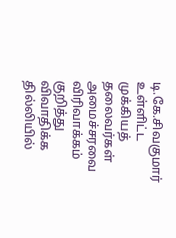டி.கே.சிவகுமார் உள்ளிட்ட முக்கியத் தலைவர்கள் அமைச்சரவை விரிவாக்கம் குறித்து விவாதிக்க தில்லியில்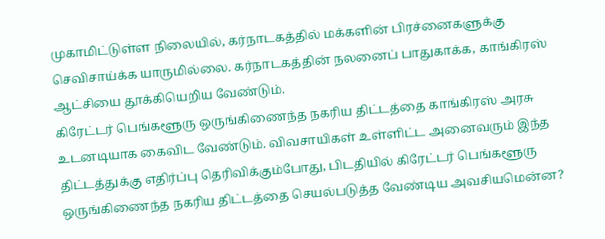முகாமிட்டுள்ள நிலையில், கர்நாடகத்தில் மக்களின் பிரச்னைகளுக்கு செவிசாய்க்க யாருமில்லை. கர்நாடகத்தின் நலனைப் பாதுகாக்க, காங்கிரஸ் ஆட்சியை தூக்கியெறிய வேண்டும்.
கிரேட்டர் பெங்களூரு ஒருங்கிணைந்த நகரிய திட்டத்தை காங்கிரஸ் அரசு உடனடியாக கைவிட வேண்டும். விவசாயிகள் உள்ளிட்ட அனைவரும் இந்த திட்டத்துக்கு எதிர்ப்பு தெரிவிக்கும்போது, பிடதியில் கிரேட்டர் பெங்களூரு ஒருங்கிணைந்த நகரிய திட்டத்தை செயல்படுத்த வேண்டிய அவசியமென்ன?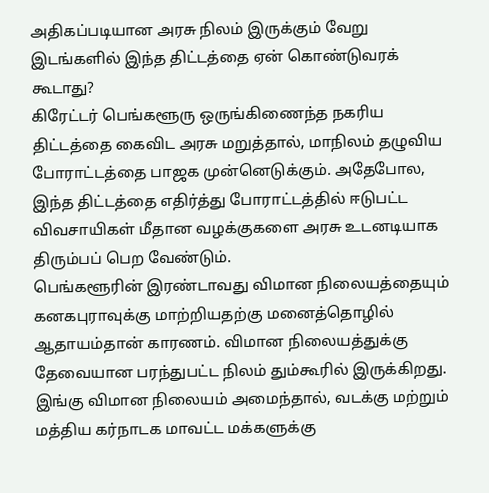அதிகப்படியான அரசு நிலம் இருக்கும் வேறு இடங்களில் இந்த திட்டத்தை ஏன் கொண்டுவரக் கூடாது?
கிரேட்டர் பெங்களூரு ஒருங்கிணைந்த நகரிய திட்டத்தை கைவிட அரசு மறுத்தால், மாநிலம் தழுவிய போராட்டத்தை பாஜக முன்னெடுக்கும். அதேபோல, இந்த திட்டத்தை எதிர்த்து போராட்டத்தில் ஈடுபட்ட விவசாயிகள் மீதான வழக்குகளை அரசு உடனடியாக திரும்பப் பெற வேண்டும்.
பெங்களூரின் இரண்டாவது விமான நிலையத்தையும் கனகபுராவுக்கு மாற்றியதற்கு மனைத்தொழில் ஆதாயம்தான் காரணம். விமான நிலையத்துக்கு தேவையான பரந்துபட்ட நிலம் தும்கூரில் இருக்கிறது. இங்கு விமான நிலையம் அமைந்தால், வடக்கு மற்றும் மத்திய கர்நாடக மாவட்ட மக்களுக்கு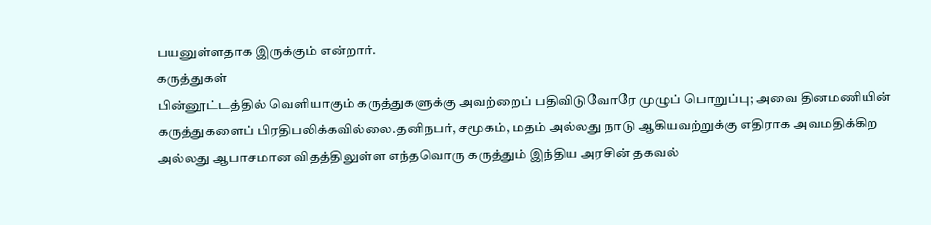பயனுள்ளதாக இருக்கும் என்றார்.
கருத்துகள்
பின்னூட்டத்தில் வெளியாகும் கருத்துகளுக்கு அவற்றைப் பதிவிடுவோரே முழுப் பொறுப்பு; அவை தினமணியின் கருத்துகளைப் பிரதிபலிக்கவில்லை.தனிநபர், சமூகம், மதம் அல்லது நாடு ஆகியவற்றுக்கு எதிராக அவமதிக்கிற அல்லது ஆபாசமான விதத்திலுள்ள எந்தவொரு கருத்தும் இந்திய அரசின் தகவல்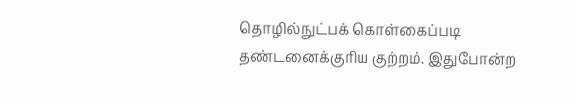தொழில்நுட்பக் கொள்கைப்படி தண்டனைக்குரிய குற்றம். இதுபோன்ற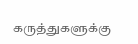கருத்துகளுக்கு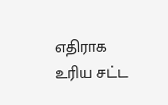எதிராக உரிய சட்ட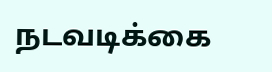நடவடிக்கை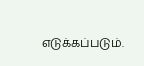எடுக்கப்படும்.